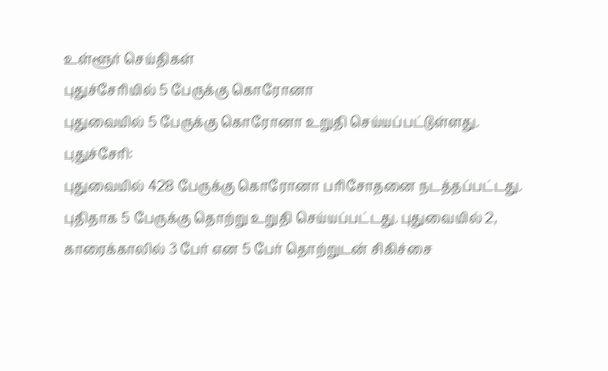உள்ளூர் செய்திகள்
புதுச்சேரியில் 5 பேருக்கு கொரோனா
புதுவையில் 5 பேருக்கு கொரோனா உறுதி செய்யப்பட்டுள்ளது.
புதுச்சேரி:
புதுவையில் 428 பேருக்கு கொரோனா பரிசோதனை நடத்தப்பட்டது.
புதிதாக 5 பேருக்கு தொற்று உறுதி செய்யப்பட்டது. புதுவையில் 2, காரைக்காலில் 3 பேர் என 5 பேர் தொற்றுடன் சிகிச்சை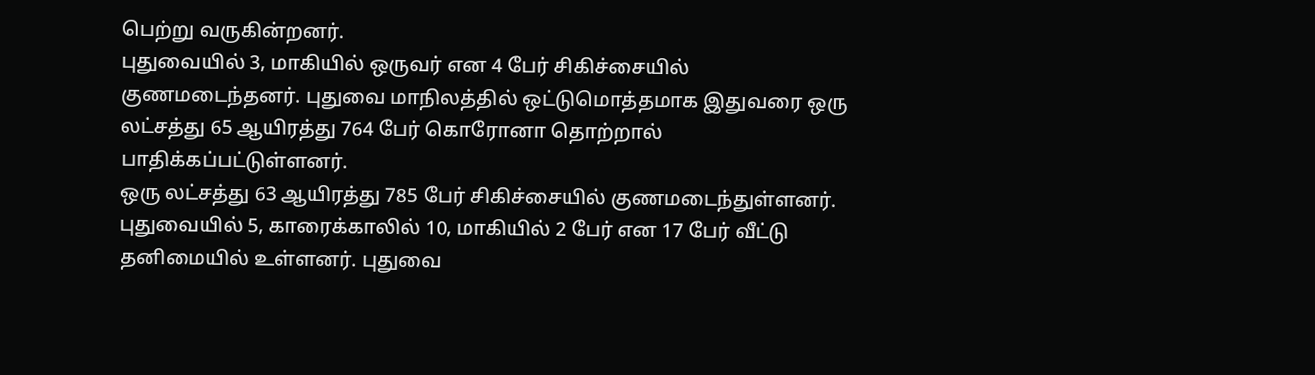பெற்று வருகின்றனர்.
புதுவையில் 3, மாகியில் ஒருவர் என 4 பேர் சிகிச்சையில் குணமடைந்தனர். புதுவை மாநிலத்தில் ஒட்டுமொத்தமாக இதுவரை ஒரு லட்சத்து 65 ஆயிரத்து 764 பேர் கொரோனா தொற்றால் பாதிக்கப்பட்டுள்ளனர்.
ஒரு லட்சத்து 63 ஆயிரத்து 785 பேர் சிகிச்சையில் குணமடைந்துள்ளனர். புதுவையில் 5, காரைக்காலில் 10, மாகியில் 2 பேர் என 17 பேர் வீட்டு தனிமையில் உள்ளனர். புதுவை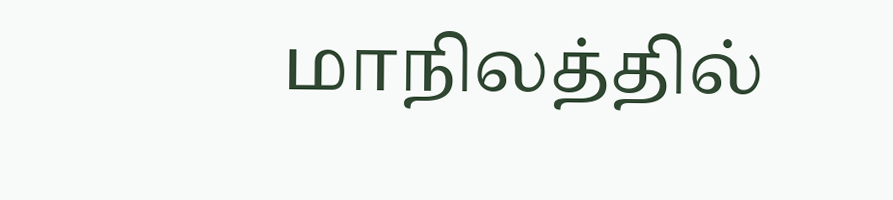மாநிலத்தில்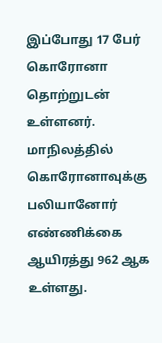இப்போது 17 பேர் கொரோனா தொற்றுடன் உள்ளனர். மாநிலத்தில் கொரோனாவுக்கு பலியானோர் எண்ணிக்கை ஆயிரத்து 962 ஆக உள்ளது.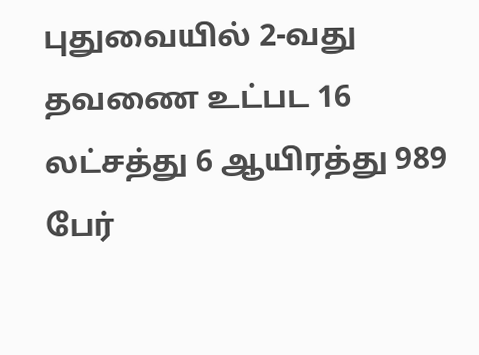புதுவையில் 2-வது தவணை உட்பட 16 லட்சத்து 6 ஆயிரத்து 989 பேர்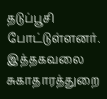தடுப்பூசி போட்டுள்ளனர். இத்தகவலை சுகாதாரத்துறை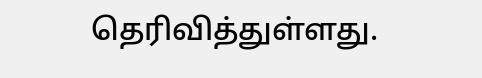தெரிவித்துள்ளது.